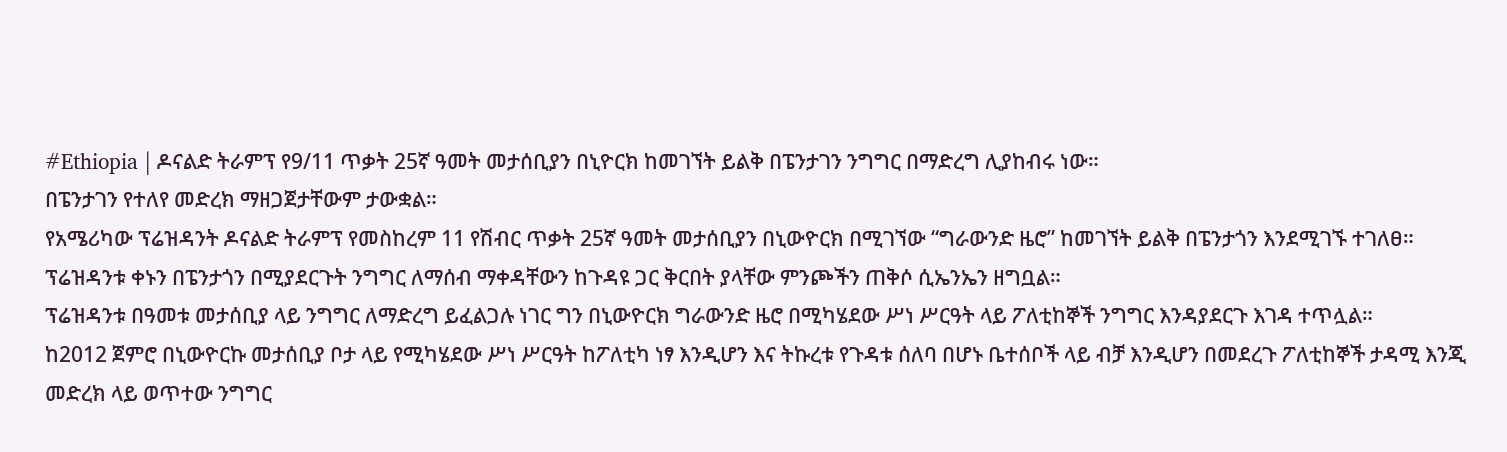#Ethiopia | ዶናልድ ትራምፕ የ9/11 ጥቃት 25ኛ ዓመት መታሰቢያን በኒዮርክ ከመገኘት ይልቅ በፔንታገን ንግግር በማድረግ ሊያከብሩ ነው።
በፔንታገን የተለየ መድረክ ማዘጋጀታቸውም ታውቋል።
የአሜሪካው ፕሬዝዳንት ዶናልድ ትራምፕ የመስከረም 11 የሽብር ጥቃት 25ኛ ዓመት መታሰቢያን በኒውዮርክ በሚገኘው “ግራውንድ ዜሮ” ከመገኘት ይልቅ በፔንታጎን እንደሚገኙ ተገለፀ።
ፕሬዝዳንቱ ቀኑን በፔንታጎን በሚያደርጉት ንግግር ለማሰብ ማቀዳቸውን ከጉዳዩ ጋር ቅርበት ያላቸው ምንጮችን ጠቅሶ ሲኤንኤን ዘግቧል።
ፕሬዝዳንቱ በዓመቱ መታሰቢያ ላይ ንግግር ለማድረግ ይፈልጋሉ ነገር ግን በኒውዮርክ ግራውንድ ዜሮ በሚካሄደው ሥነ ሥርዓት ላይ ፖለቲከኞች ንግግር እንዳያደርጉ እገዳ ተጥሏል።
ከ2012 ጀምሮ በኒውዮርኩ መታሰቢያ ቦታ ላይ የሚካሄደው ሥነ ሥርዓት ከፖለቲካ ነፃ እንዲሆን እና ትኩረቱ የጉዳቱ ሰለባ በሆኑ ቤተሰቦች ላይ ብቻ እንዲሆን በመደረጉ ፖለቲከኞች ታዳሚ እንጂ መድረክ ላይ ወጥተው ንግግር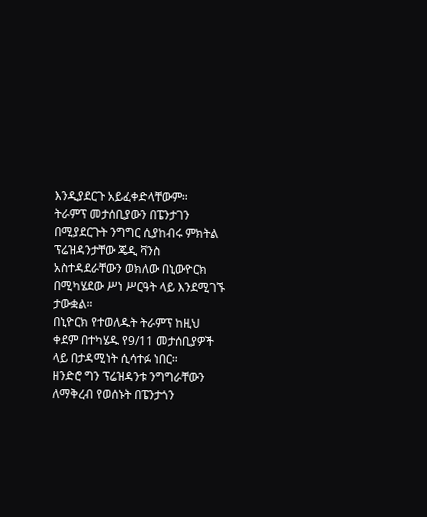እንዲያደርጉ አይፈቀድላቸውም።
ትራምፕ መታሰቢያውን በፔንታገን በሚያደርጉት ንግግር ሲያከብሩ ምክትል ፕሬዝዳንታቸው ጄዲ ቫንስ አስተዳደራቸውን ወክለው በኒውዮርክ በሚካሄደው ሥነ ሥርዓት ላይ እንደሚገኙ ታውቋል።
በኒዮርክ የተወለዱት ትራምፕ ከዚህ ቀደም በተካሄዱ የ9/11 መታሰቢያዎች ላይ በታዳሚነት ሲሳተፉ ነበር።
ዘንድሮ ግን ፕሬዝዳንቱ ንግግራቸውን ለማቅረብ የወሰኑት በፔንታጎን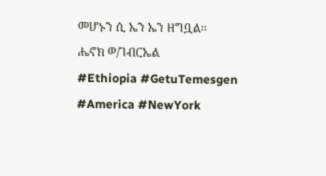መሆኑን ሲ ኤን ኤን ዘግቧል።
ሔኖክ ወ/ገብርኤል
#Ethiopia #GetuTemesgen
#America #NewYork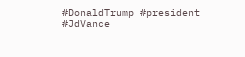#DonaldTrump #president
#JdVance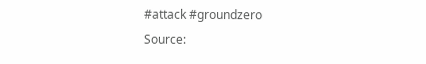#attack #groundzero
Source: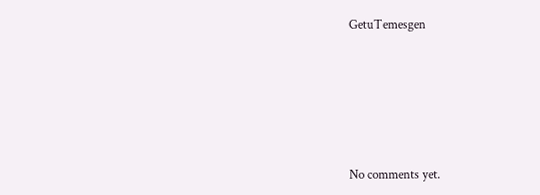GetuTemesgen









No comments yet.